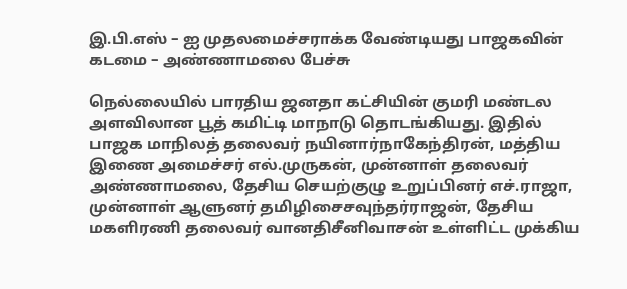இ.பி.எஸ் – ஐ முதலமைச்சராக்க வேண்டியது பாஜகவின் கடமை – அண்ணாமலை பேச்சு

நெல்லையில் பாரதிய ஜனதா கட்சியின் குமரி மண்டல அளவிலான பூத் கமிட்டி மாநாடு தொடங்கியது. இதில் பாஜக மாநிலத் தலைவர் நயினார்நாகேந்திரன், மத்திய இணை அமைச்சர் எல்.முருகன், முன்னாள் தலைவர் அண்ணாமலை, தேசிய செயற்குழு உறுப்பினர் எச்.ராஜா, முன்னாள் ஆளுனர் தமிழிசைசவுந்தர்ராஜன், தேசிய மகளிரணி தலைவர் வானதிசீனிவாசன் உள்ளிட்ட முக்கிய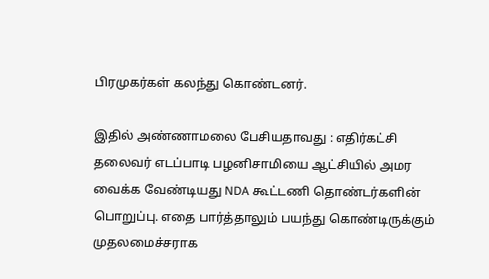பிரமுகர்கள் கலந்து கொண்டனர்.

இதில் அண்ணாமலை பேசியதாவது : எதிர்கட்சி தலைவர் எடப்பாடி பழனிசாமியை ஆட்சியில் அமர வைக்க வேண்டியது NDA கூட்டணி தொண்டர்களின் பொறுப்பு. எதை பார்த்தாலும் பயந்து கொண்டிருக்கும் முதலமைச்சராக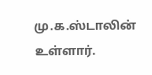மு.க.ஸ்டாலின் உள்ளார்.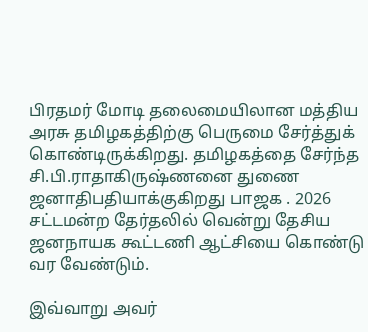பிரதமர் மோடி தலைமையிலான மத்திய அரசு தமிழகத்திற்கு பெருமை சேர்த்துக் கொண்டிருக்கிறது. தமிழகத்தை சேர்ந்த சி.பி.ராதாகிருஷ்ணனை துணை ஜனாதிபதியாக்குகிறது பாஜக . 2026 சட்டமன்ற தேர்தலில் வென்று தேசிய ஜனநாயக கூட்டணி ஆட்சியை கொண்டு வர வேண்டும்.

இவ்வாறு அவர்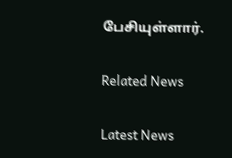பேசியுள்ளார்.

Related News

Latest News